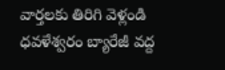వార్తలకు తిరిగి వెళ్లండి
ధవళేశ్వరం బ్యారేజీ వద్ద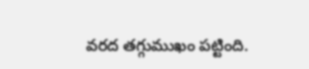వరద తగ్గుముఖం పట్టింది.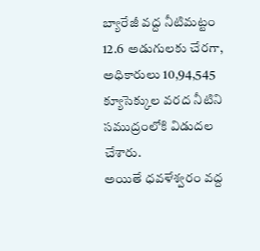బ్యారేజీ వద్ద నీటిమట్టం 12.6 అడుగులకు చేరగా, అధికారులు 10,94,545 క్యూసెక్కుల వరద నీటిని సముద్రంలోకి విడుదల చేశారు.
అయితే ధవళేశ్వరం వద్ద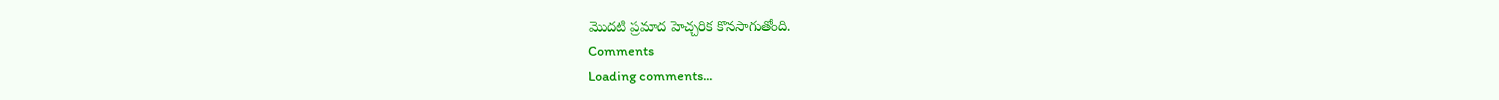మొదటి ప్రమాద హెచ్చరిక కొనసాగుతోంది.
Comments
Loading comments...